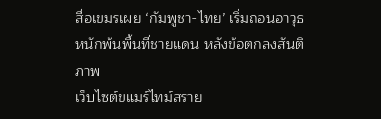สื่อเขมรเผย ‘กัมพูชา-ไทย’ เริ่มถอนอาวุธหนักพ้นพื้นที่ชายแดน หลังข้อตกลงสันติภาพ
เว็บไซต์ขแมร์ไทม์สราย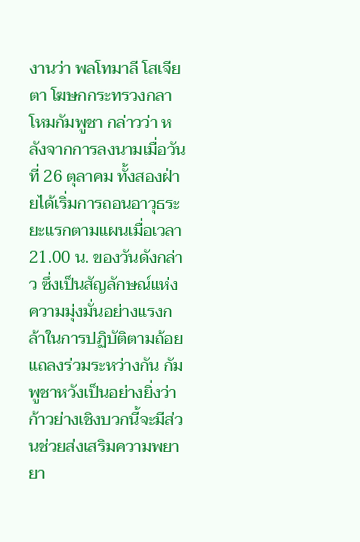งานว่า พลโทมาลี โสเจียตา โฆษกกระทรวงกลาโหมกัมพูชา กล่าวว่า หลังจากการลงนามเมื่อวันที่ 26 ตุลาคม ทั้งสองฝ่ายได้เริ่มการถอนอาวุธระยะแรกตามแผนเมื่อเวลา 21.00 น. ของวันดังกล่าว ซึ่งเป็นสัญลักษณ์แห่งความมุ่งมั่นอย่างแรงกล้าในการปฏิบัติตามถ้อยแถลงร่วมระหว่างกัน กัมพูชาหวังเป็นอย่างยิ่งว่าก้าวย่างเชิงบวกนี้จะมีส่วนช่วยส่งเสริมความพยายา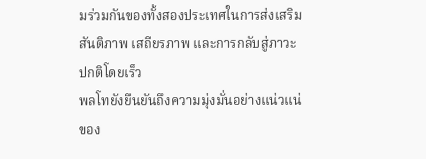มร่วมกันของทั้งสองประเทศในการส่งเสริมสันติภาพ เสถียรภาพ และการกลับสู่ภาวะปกติโดยเร็ว
พลโทยังยืนยันถึงความมุ่งมั่นอย่างแน่วแน่ของ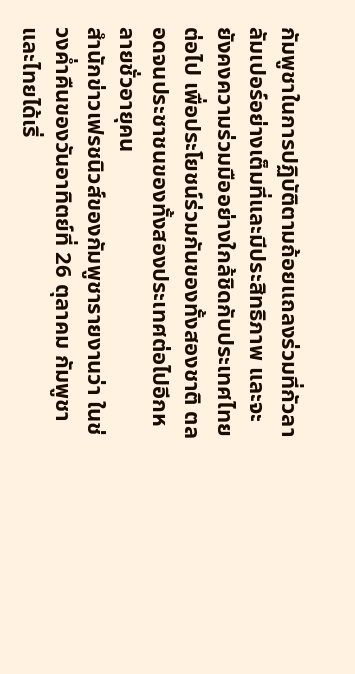กัมพูชาในการปฏิบัติตามถ้อยแถลงร่วมที่กัวลาลัมเปอร์อย่างเต็มที่และมีประสิทธิภาพ และจะยังคงความร่วมมืออย่างใกล้ชิดกับประเทศไทยต่อไป เพื่อประโยชน์ร่วมกันของทั้งสองชาติ ตลอดจนประชาชนของทั้งสองประเทศต่อไปอีกหลายชั่วอายุคน
สำนักข่าวเฟรชนิวส์ของกัมพูชารายงานว่า ในช่วงค่ำคืนของวันอาทิตย์ที่ 26 ตุลาคม กัมพูชาและไทยได้เริ่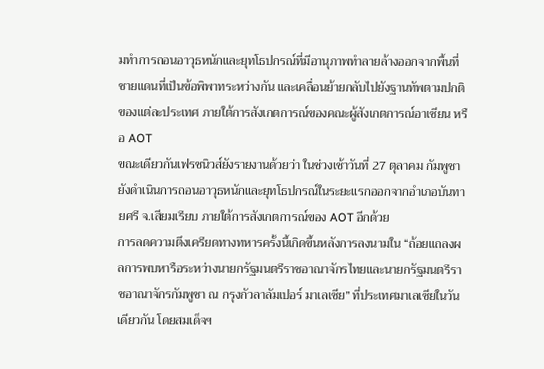มทำการถอนอาวุธหนักและยุทโธปกรณ์ที่มีอานุภาพทำลายล้างออกจากพื้นที่ชายแดนที่เป็นข้อพิพาทระหว่างกัน และเคลื่อนย้ายกลับไปยังฐานทัพตามปกติของแต่ละประเทศ ภายใต้การสังเกตการณ์ของคณะผู้สังเกตการณ์อาเซียน หรือ AOT
ขณะเดียวกันเฟรชนิวส์ยังรายงานด้วยว่า ในช่วงเช้าวันที่ 27 ตุลาคม กัมพูชายังดำเนินการถอนอาวุธหนักและยุทโธปกรณ์ในระยะแรกออกจากอำเภอบันทายศรี จ.เสียมเรียบ ภายใต้การสังเกตการณ์ของ AOT อีกด้วย
การลดความตึงเครียดทางทหารครั้งนี้เกิดขึ้นหลังการลงนามใน “ถ้อยแถลงผลการพบหารือระหว่างนายกรัฐมนตรีราชอาณาจักรไทยและนายกรัฐมนตรีราชอาณาจักรกัมพูชา ณ กรุงกัวลาลัมเปอร์ มาเลเซีย” ที่ประเทศมาเลเซียในวันเดียวกัน โดยสมเด็จฯ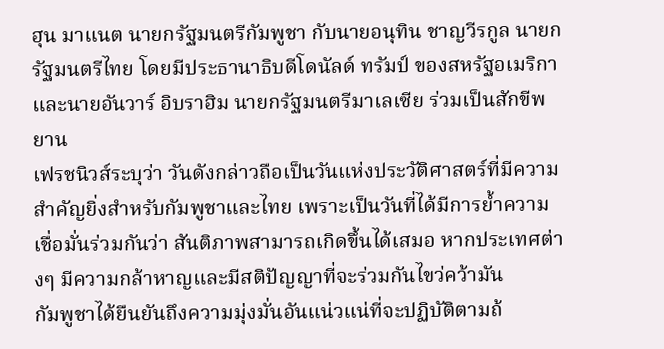ฮุน มาแนต นายกรัฐมนตรีกัมพูชา กับนายอนุทิน ชาญวีรกูล นายกรัฐมนตรีไทย โดยมีประธานาธิบดีโดนัลด์ ทรัมป์ ของสหรัฐอเมริกา และนายอันวาร์ อิบราฮิม นายกรัฐมนตรีมาเลเซีย ร่วมเป็นสักขีพยาน
เฟรชนิวส์ระบุว่า วันดังกล่าวถือเป็นวันแห่งประวัติศาสตร์ที่มีความสำคัญยิ่งสำหรับกัมพูชาและไทย เพราะเป็นวันที่ได้มีการย้ำความเชื่อมั่นร่วมกันว่า สันติภาพสามารถเกิดขึ้นได้เสมอ หากประเทศต่างๆ มีความกล้าหาญและมีสติปัญญาที่จะร่วมกันไขว่คว้ามัน
กัมพูชาได้ยืนยันถึงความมุ่งมั่นอันแน่วแน่ที่จะปฏิบัติตามถ้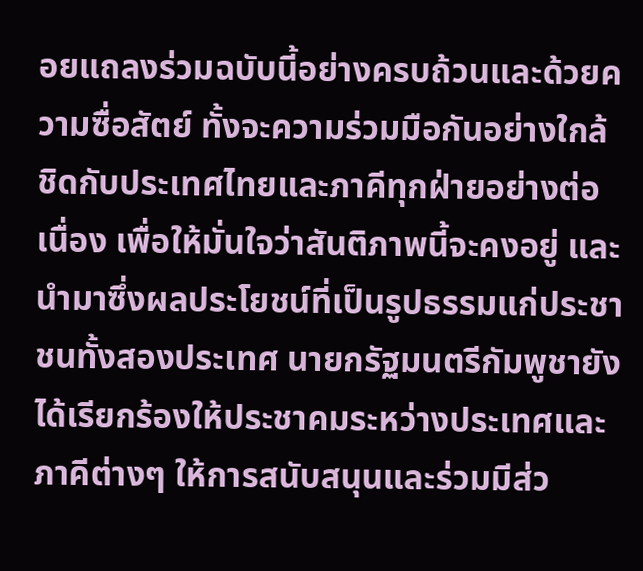อยแถลงร่วมฉบับนี้อย่างครบถ้วนและด้วยความซื่อสัตย์ ทั้งจะความร่วมมือกันอย่างใกล้ชิดกับประเทศไทยและภาคีทุกฝ่ายอย่างต่อเนื่อง เพื่อให้มั่นใจว่าสันติภาพนี้จะคงอยู่ และนำมาซึ่งผลประโยชน์ที่เป็นรูปธรรมแก่ประชาชนทั้งสองประเทศ นายกรัฐมนตรีกัมพูชายังได้เรียกร้องให้ประชาคมระหว่างประเทศและภาคีต่างๆ ให้การสนับสนุนและร่วมมีส่ว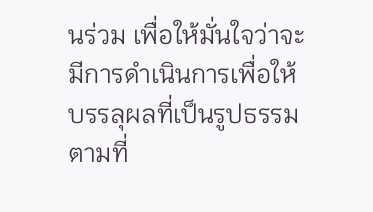นร่วม เพื่อให้มั่นใจว่าจะมีการดำเนินการเพื่อให้บรรลุผลที่เป็นรูปธรรมตามที่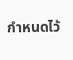กำหนดไว้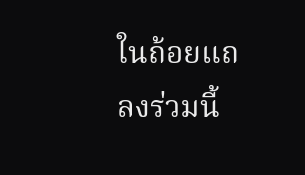ในถ้อยแถลงร่วมนี้